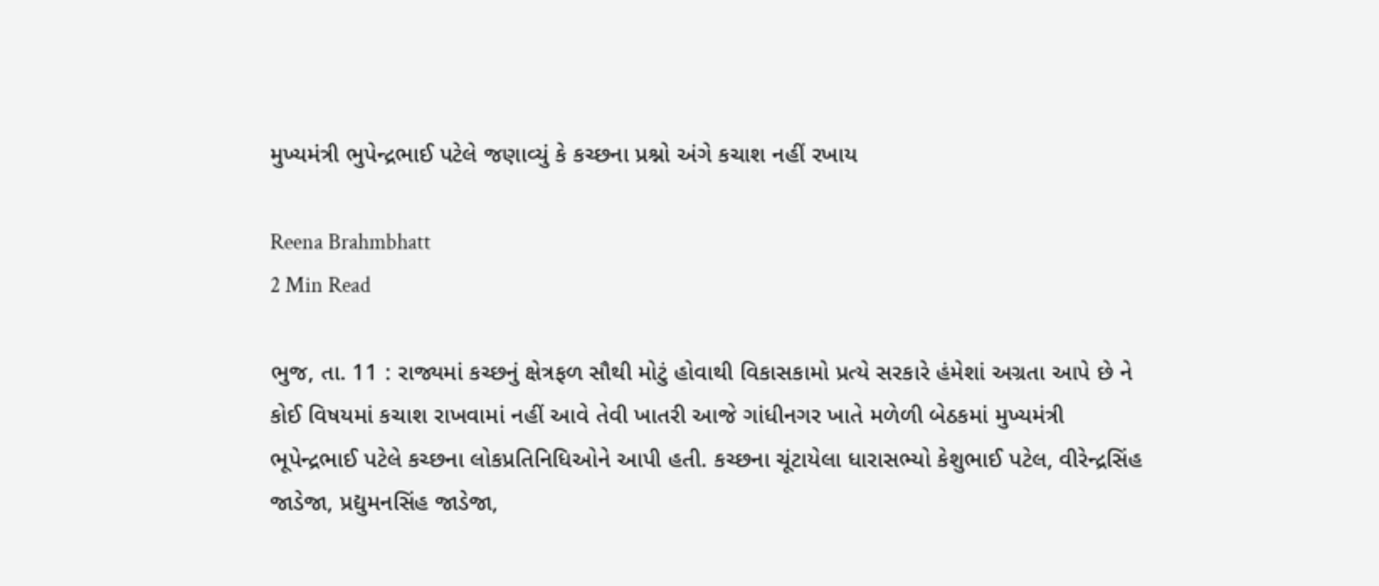મુખ્યમંત્રી ભુપેન્દ્રભાઈ પટેલે જણાવ્યું કે કચ્છના પ્રશ્નો અંગે કચાશ નહીં રખાય

Reena Brahmbhatt
2 Min Read

ભુજ, તા. 11 : રાજ્યમાં કચ્છનું ક્ષેત્રફળ સૌથી મોટું હોવાથી વિકાસકામો પ્રત્યે સરકારે હંમેશાં અગ્રતા આપે છે ને કોઈ વિષયમાં કચાશ રાખવામાં નહીં આવે તેવી ખાતરી આજે ગાંધીનગર ખાતે મળેળી બેઠકમાં મુખ્યમંત્રી ભૂપેન્દ્રભાઈ પટેલે કચ્છના લોકપ્રતિનિધિઓને આપી હતી. કચ્છના ચૂંટાયેલા ધારાસભ્યો કેશુભાઈ પટેલ, વીરેન્દ્રસિંહ જાડેજા, પ્રદ્યુમનસિંહ જાડેજા,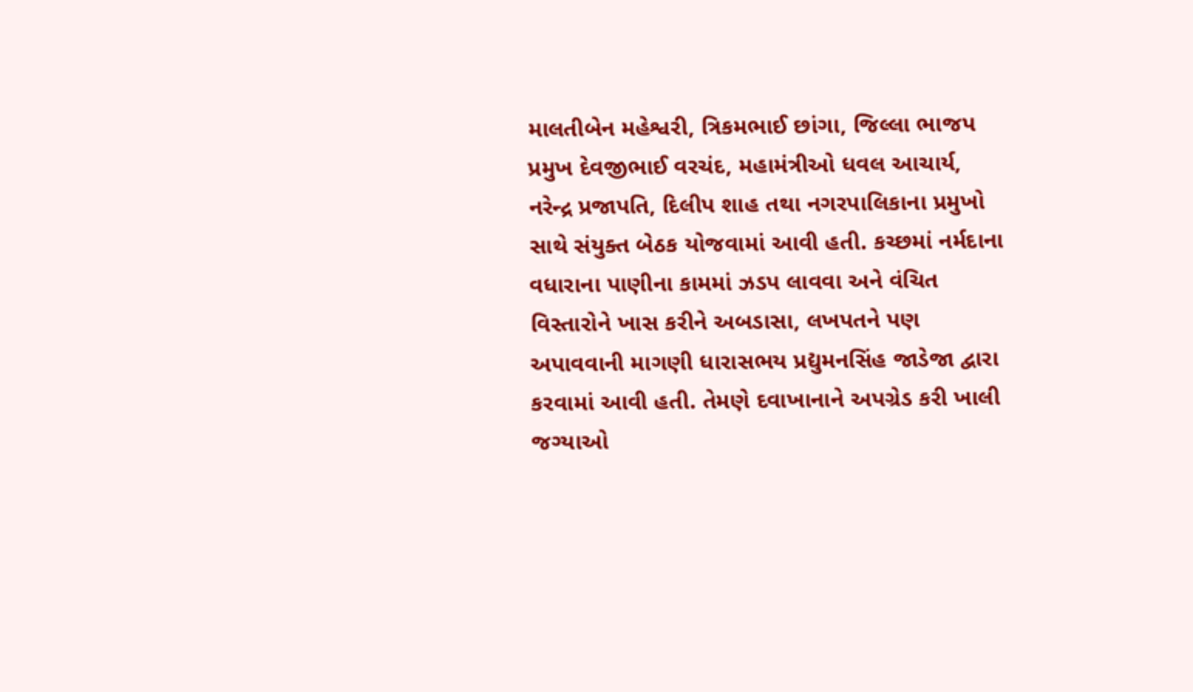માલતીબેન મહેશ્વરી, ત્રિકમભાઈ છાંગા, જિલ્લા ભાજપ પ્રમુખ દેવજીભાઈ વરચંદ, મહામંત્રીઓ ધવલ આચાર્ય, નરેન્દ્ર પ્રજાપતિ, દિલીપ શાહ તથા નગરપાલિકાના પ્રમુખો સાથે સંયુક્ત બેઠક યોજવામાં આવી હતી. કચ્છમાં નર્મદાના વધારાના પાણીના કામમાં ઝડપ લાવવા અને વંચિત વિસ્તારોને ખાસ કરીને અબડાસા, લખપતને પણ અપાવવાની માગણી ધારાસભય પ્રદ્યુમનસિંહ જાડેજા દ્વારા કરવામાં આવી હતી. તેમણે દવાખાનાને અપગ્રેડ કરી ખાલી જગ્યાઓ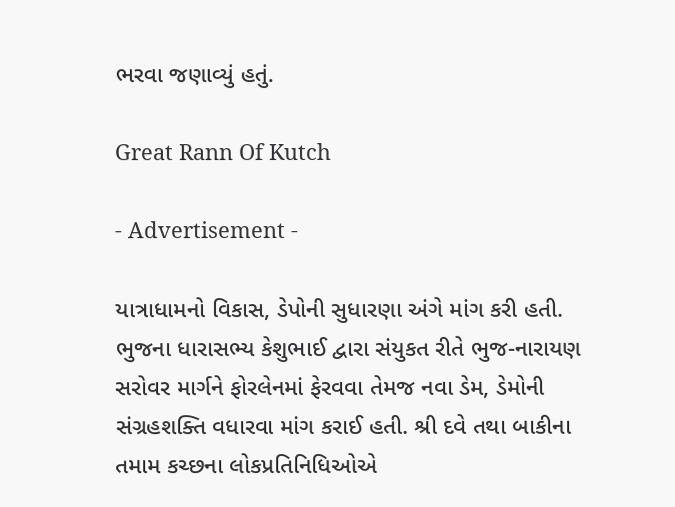ભરવા જણાવ્યું હતું.

Great Rann Of Kutch

- Advertisement -

યાત્રાધામનો વિકાસ, ડેપોની સુધારણા અંગે માંગ કરી હતી. ભુજના ધારાસભ્ય કેશુભાઈ દ્વારા સંયુકત રીતે ભુજ-નારાયણ સરોવર માર્ગને ફોરલેનમાં ફેરવવા તેમજ નવા ડેમ, ડેમોની સંગ્રહશક્તિ વધારવા માંગ કરાઈ હતી. શ્રી દવે તથા બાકીના તમામ કચ્છના લોકપ્રતિનિધિઓએ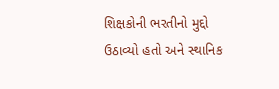શિક્ષકોની ભરતીનો મુદ્દો ઉઠાવ્યો હતો અને સ્થાનિક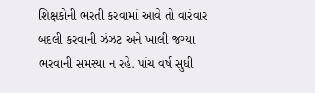શિક્ષકોની ભરતી કરવામાં આવે તો વારંવાર બદલી કરવાની ઝંઝટ અને ખાલી જગ્યા ભરવાની સમસ્યા ન રહે. પાંચ વર્ષ સુધી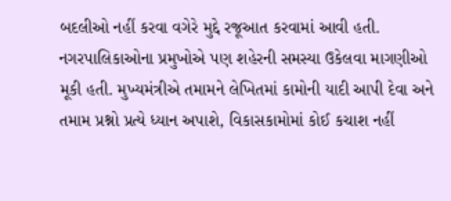બદલીઓ નહીં કરવા વગેરે મુદ્દે રજૂઆત કરવામાં આવી હતી. નગરપાલિકાઓના પ્રમુખોએ પણ શહેરની સમસ્યા ઉકેલવા માગણીઓ મૂકી હતી. મુખ્યમંત્રીએ તમામને લેખિતમાં કામોની યાદી આપી દેવા અને તમામ પ્રશ્નો પ્રત્યે ધ્યાન અપાશે, વિકાસકામોમાં કોઈ કચાશ નહીં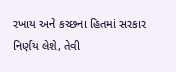રખાય અને કચ્છના હિતમાં સરકાર નિર્ણય લેશે, તેવી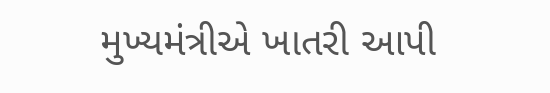મુખ્યમંત્રીએ ખાતરી આપી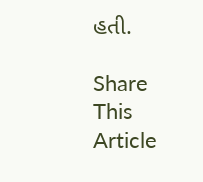હતી.

Share This Article